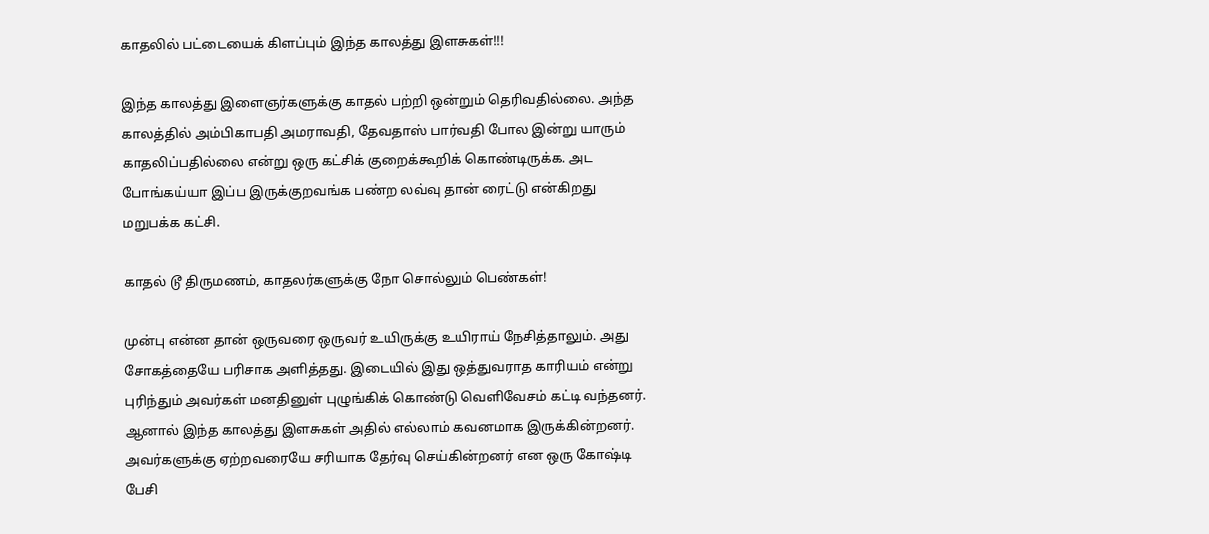காதலில் பட்டையைக் கிளப்பும் இந்த காலத்து இளசுகள்!!!

இந்த காலத்து இளைஞர்களுக்கு காதல் பற்றி ஒன்றும் தெரிவதில்லை. அந்த காலத்தில் அம்பிகாபதி அமராவதி, தேவதாஸ் பார்வதி போல இன்று யாரும் காதலிப்பதில்லை என்று ஒரு கட்சிக் குறைக்கூறிக் கொண்டிருக்க. அட போங்கய்யா இப்ப இருக்குறவங்க பண்ற லவ்வு தான் ரைட்டு என்கிறது மறுபக்க கட்சி.

காதல் டூ திருமணம், காதலர்களுக்கு நோ சொல்லும் பெண்கள்!

முன்பு என்ன தான் ஒருவரை ஒருவர் உயிருக்கு உயிராய் நேசித்தாலும். அது சோகத்தையே பரிசாக அளித்தது. இடையில் இது ஒத்துவராத காரியம் என்று புரிந்தும் அவர்கள் மனதினுள் புழுங்கிக் கொண்டு வெளிவேசம் கட்டி வந்தனர். ஆனால் இந்த காலத்து இளசுகள் அதில் எல்லாம் கவனமாக இருக்கின்றனர். அவர்களுக்கு ஏற்றவரையே சரியாக தேர்வு செய்கின்றனர் என ஒரு கோஷ்டி பேசி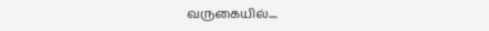வருகையில்....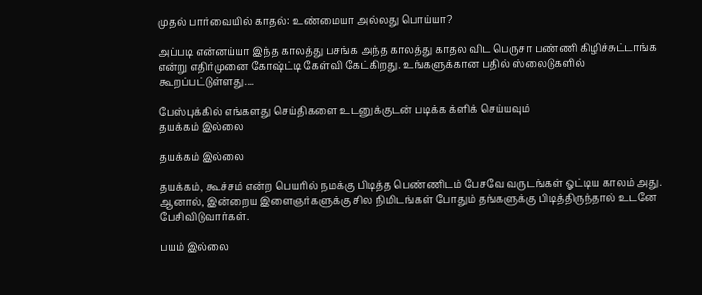முதல் பார்வையில் காதல்: உண்மையா அல்லது பொய்யா?

அப்படி என்னய்யா இந்த காலத்து பசங்க அந்த காலத்து காதல விட பெருசா பண்ணி கிழிச்சுட்டாங்க என்று எதிர்முனை கோஷ்ட்டி கேள்வி கேட்கிறது. உங்களுக்கான பதில் ஸ்லைடுகளில் கூறப்பட்டுள்ளது....

பேஸ்புக்கில் எங்களது செய்திகளை உடனுக்குடன் படிக்க க்ளிக் செய்யவும்
தயக்கம் இல்லை

தயக்கம் இல்லை

தயக்கம், கூச்சம் என்ற பெயரில் நமக்கு பிடித்த பெண்ணிடம் பேசவே வருடங்கள் ஓட்டிய காலம் அது. ஆனால், இன்றைய இளைஞர்களுக்கு சில நிமிடங்கள் போதும் தங்களுக்கு பிடித்திருந்தால் உடனே பேசிவிடுவார்கள்.

பயம் இல்லை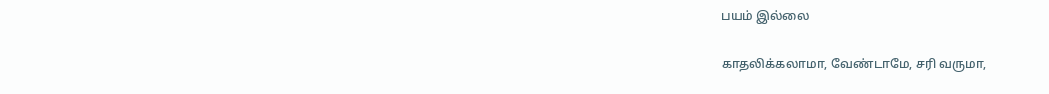பயம் இல்லை

காதலிக்கலாமா, வேண்டாமே, சரி வருமா,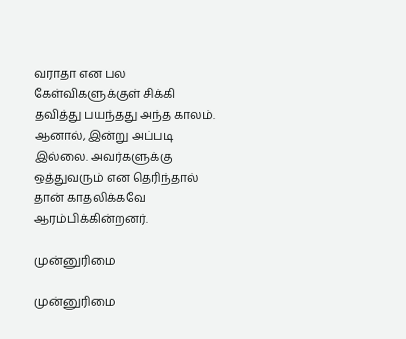வராதா என பல கேள்விகளுக்குள் சிக்கி தவித்து பயந்தது அந்த காலம். ஆனால், இன்று அப்படி இல்லை. அவர்களுக்கு ஒத்துவரும் என தெரிந்தால் தான் காதலிக்கவே ஆரம்பிக்கின்றனர்.

முன்னுரிமை

முன்னுரிமை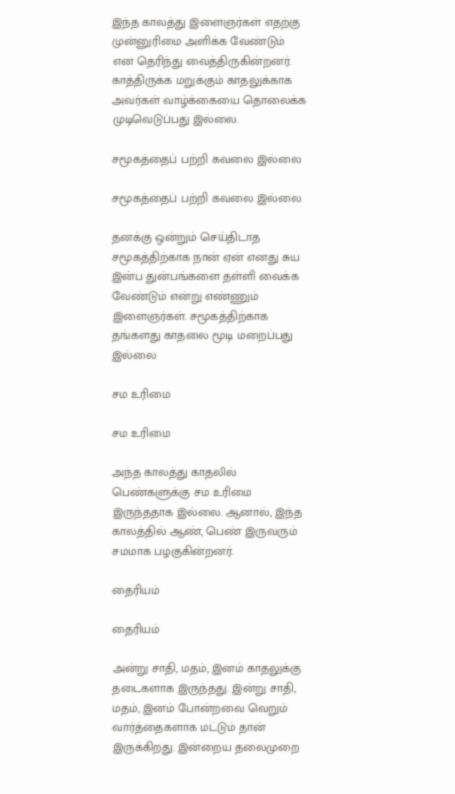இந்த காலத்து இளைஞர்கள் எதற்கு முன்னுரிமை அளிக்க வேண்டும் என தெரிந்து வைத்திருகின்றனர். காத்திருக்க மறுக்கும் காதலுக்காக அவர்கள் வாழ்க்கையை தொலைக்க முடிவெடுப்பது இல்லை.

சமூகத்தைப் பற்றி கவலை இல்லை

சமூகத்தைப் பற்றி கவலை இல்லை

தனக்கு ஒன்றும் செய்திடாத சமூகத்திற்காக நான் ஏன் எனது சுய இன்ப துன்பங்களை தள்ளி வைக்க வேண்டும் என்று எண்ணும் இளைஞர்கள். சமூகத்திற்காக தங்களது காதலை மூடி மறைப்பது இல்லை

சம உரிமை

சம உரிமை

அந்த காலத்து காதலில் பெண்களுக்கு சம உரிமை இருந்ததாக இல்லை. ஆனால், இந்த காலத்தில் ஆண், பெண் இருவரும் சமமாக பழகுகின்றனர்.

தைரியம்

தைரியம்

அன்று சாதி, மதம், இனம் காதலுக்கு தடைகளாக இருந்தது. இன்று சாதி, மதம், இனம் போன்றவை வெறும் வார்த்தைகளாக மட்டும் தான் இருக்கிறது. இன்றைய தலைமுறை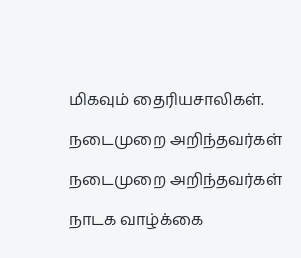மிகவும் தைரியசாலிகள்.

நடைமுறை அறிந்தவர்கள்

நடைமுறை அறிந்தவர்கள்

நாடக வாழ்க்கை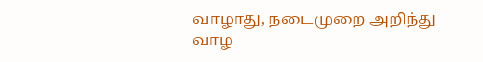வாழாது, நடைமுறை அறிந்து வாழ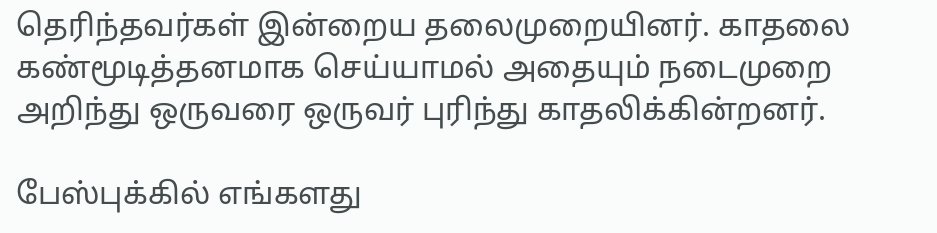தெரிந்தவர்கள் இன்றைய தலைமுறையினர். காதலை கண்மூடித்தனமாக செய்யாமல் அதையும் நடைமுறை அறிந்து ஒருவரை ஒருவர் புரிந்து காதலிக்கின்றனர்.

பேஸ்புக்கில் எங்களது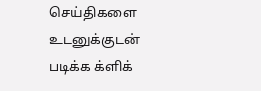செய்திகளை உடனுக்குடன் படிக்க க்ளிக்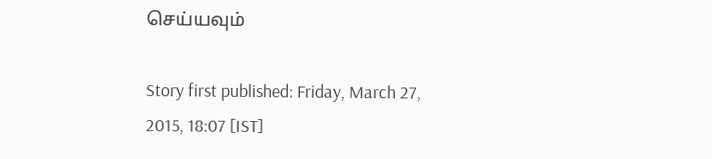செய்யவும்

Story first published: Friday, March 27, 2015, 18:07 [IST]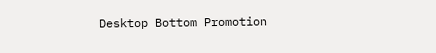Desktop Bottom Promotion